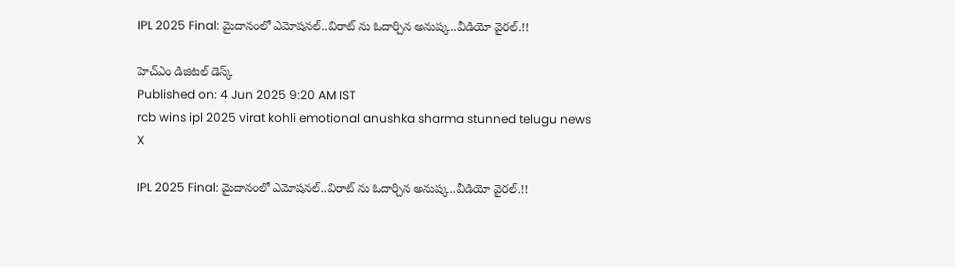IPL 2025 Final: మైదానంలో ఎమోషనల్..విరాట్ ను ఓదార్చిన అనుష్క..వీడియో వైరల్.!!

హెచ్ఎం డిజిటల్ డెస్క్
Published on: 4 Jun 2025 9:20 AM IST
rcb wins ipl 2025 virat kohli emotional anushka sharma stunned telugu news
X

IPL 2025 Final: మైదానంలో ఎమోషనల్..విరాట్ ను ఓదార్చిన అనుష్క..వీడియో వైరల్.!!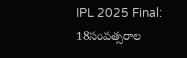IPL 2025 Final: 18సంవత్సరాల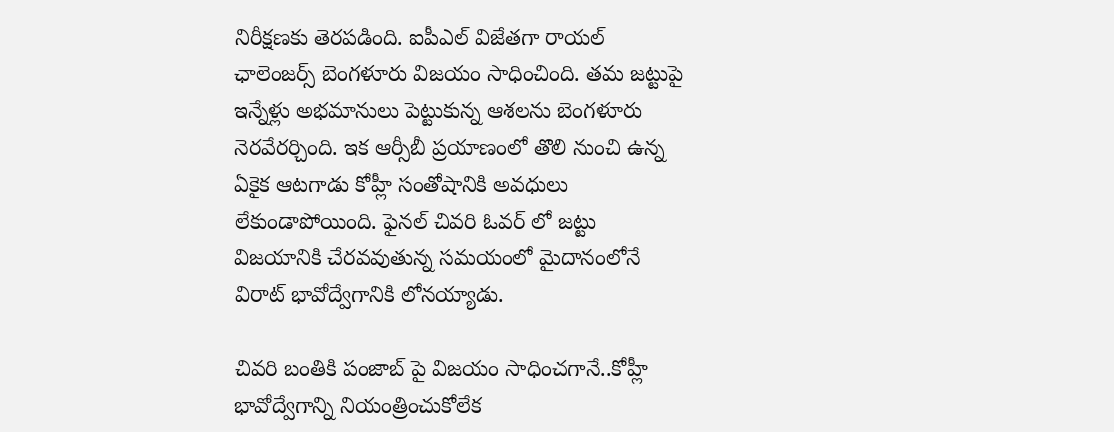నిరీక్షణకు తెరపడింది. ఐపీఎల్ విజేతగా రాయల్ ఛాలెంజర్స్ బెంగళూరు విజయం సాధించింది. తమ జట్టుపై ఇన్నేళ్లు అభమానులు పెట్టుకున్న ఆశలను బెంగళూరు నెరవేరర్చింది. ఇక ఆర్సీబీ ప్రయాణంలో తొలి నుంచి ఉన్న ఏకైక ఆటగాడు కోహ్లీ సంతోషానికి అవధులు లేకుండాపోయింది. ఫైనల్ చివరి ఓవర్ లో జట్టు విజయానికి చేరవవుతున్న సమయంలో మైదానంలోనే విరాట్ భావోద్వేగానికి లోనయ్యాడు.

చివరి బంతికి పంజాబ్ పై విజయం సాధించగానే..కోహ్లీ భావోద్వేగాన్ని నియంత్రించుకోలేక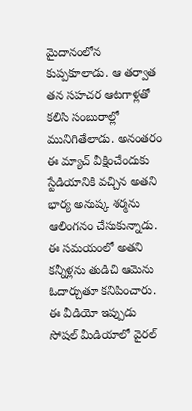మైదానంలోన కుప్పకూలాడు. ఆ తర్వాత తన సహచర ఆటగాళ్లతో కలిసి సంబురాల్లో మునిగితేలాడు. అనంతరం ఈ మ్యాచ్ వీక్షించేందుకు స్టేడియానికి వచ్చిన అతని భార్య అనుష్క శర్మను ఆలింగనం చేసుకున్నాడు. ఈ సమయంలో అతని కన్నీళ్లను తుడిచి ఆమెను ఓదార్చుతూ కనిపించారు. ఈ వీడియో ఇప్పుడు సోషల్ మీడియాలో వైరల్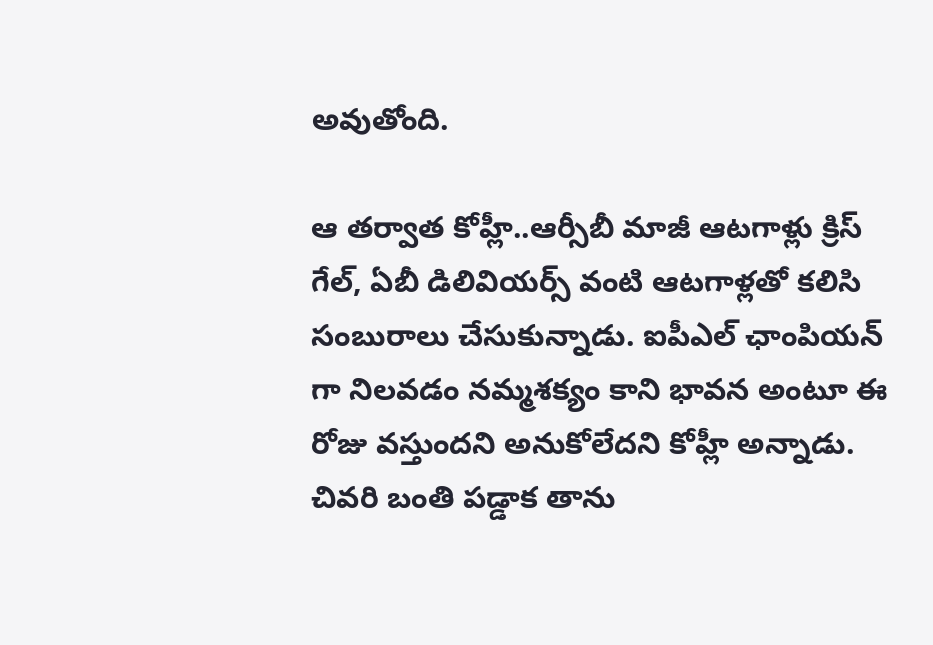అవుతోంది.

ఆ తర్వాత కోహ్లీ..ఆర్సీబీ మాజీ ఆటగాళ్లు క్రిస్ గేల్, ఏబీ డిలివియర్స్ వంటి ఆటగాళ్లతో కలిసి సంబురాలు చేసుకున్నాడు. ఐపీఎల్ ఛాంపియన్ గా నిలవడం నమ్మశక్యం కాని భావన అంటూ ఈ రోజు వస్తుందని అనుకోలేదని కోహ్లీ అన్నాడు. చివరి బంతి పడ్డాక తాను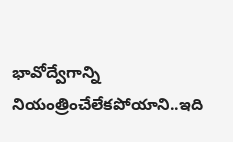భావోద్వేగాన్ని నియంత్రించేలేకపోయాని..ఇది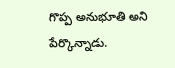గొప్ప అనుభూతి అని పేర్కొన్నాడు.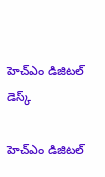హెచ్ఎం డిజిటల్ డెస్క్

హెచ్ఎం డిజిటల్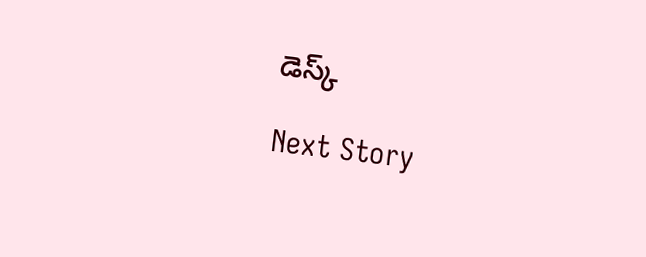డెస్క్

Next Story